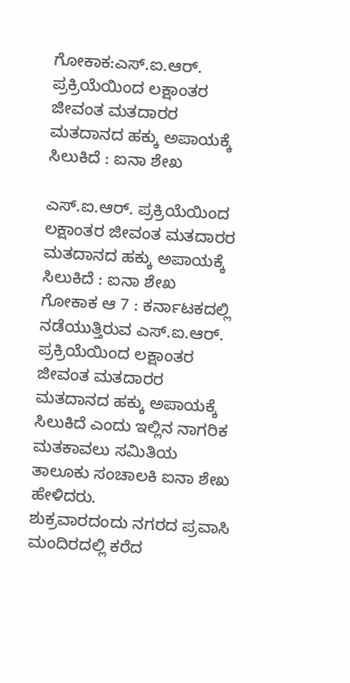ಗೋಕಾಕ:ಎಸ್.ಐ.ಆರ್. ಪ್ರಕ್ರಿಯೆಯಿಂದ ಲಕ್ಷಾಂತರ ಜೀವಂತ ಮತದಾರರ ಮತದಾನದ ಹಕ್ಕು ಅಪಾಯಕ್ಕೆ ಸಿಲುಕಿದೆ : ಐನಾ ಶೇಖ

ಎಸ್.ಐ.ಆರ್. ಪ್ರಕ್ರಿಯೆಯಿಂದ ಲಕ್ಷಾಂತರ ಜೀವಂತ ಮತದಾರರ ಮತದಾನದ ಹಕ್ಕು ಅಪಾಯಕ್ಕೆ ಸಿಲುಕಿದೆ : ಐನಾ ಶೇಖ
ಗೋಕಾಕ ಆ 7 : ಕರ್ನಾಟಕದಲ್ಲಿ ನಡೆಯುತ್ತಿರುವ ಎಸ್.ಐ.ಆರ್. ಪ್ರಕ್ರಿಯೆಯಿಂದ ಲಕ್ಷಾಂತರ ಜೀವಂತ ಮತದಾರರ ಮತದಾನದ ಹಕ್ಕು ಅಪಾಯಕ್ಕೆ ಸಿಲುಕಿದೆ ಎಂದು ಇಲ್ಲಿನ ನಾಗರಿಕ ಮತಕಾವಲು ಸಮಿತಿಯ ತಾಲೂಕು ಸಂಚಾಲಕಿ ಐನಾ ಶೇಖ ಹೇಳಿದರು.
ಶುಕ್ರವಾರದಂದು ನಗರದ ಪ್ರವಾಸಿ ಮಂದಿರದಲ್ಲಿ ಕರೆದ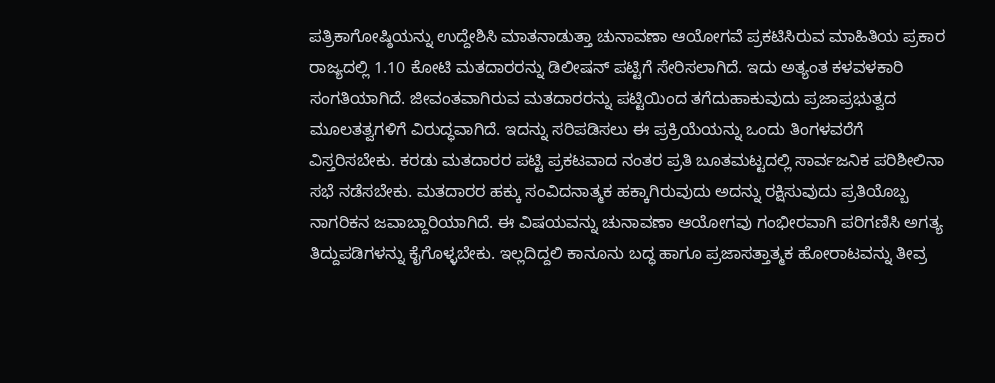ಪತ್ರಿಕಾಗೋಷ್ಠಿಯನ್ನು ಉದ್ದೇಶಿಸಿ ಮಾತನಾಡುತ್ತಾ ಚುನಾವಣಾ ಆಯೋಗವೆ ಪ್ರಕಟಿಸಿರುವ ಮಾಹಿತಿಯ ಪ್ರಕಾರ ರಾಜ್ಯದಲ್ಲಿ 1.10 ಕೋಟಿ ಮತದಾರರನ್ನು ಡಿಲೀಷನ್ ಪಟ್ಟಿಗೆ ಸೇರಿಸಲಾಗಿದೆ. ಇದು ಅತ್ಯಂತ ಕಳವಳಕಾರಿ ಸಂಗತಿಯಾಗಿದೆ. ಜೀವಂತವಾಗಿರುವ ಮತದಾರರನ್ನು ಪಟ್ಟಿಯಿಂದ ತಗೆದುಹಾಕುವುದು ಪ್ರಜಾಪ್ರಭುತ್ವದ ಮೂಲತತ್ವಗಳಿಗೆ ವಿರುದ್ಧವಾಗಿದೆ. ಇದನ್ನು ಸರಿಪಡಿಸಲು ಈ ಪ್ರಕ್ರಿಯೆಯನ್ನು ಒಂದು ತಿಂಗಳವರೆಗೆ ವಿಸ್ತರಿಸಬೇಕು. ಕರಡು ಮತದಾರರ ಪಟ್ಟಿ ಪ್ರಕಟವಾದ ನಂತರ ಪ್ರತಿ ಬೂತಮಟ್ಟದಲ್ಲಿ ಸಾರ್ವಜನಿಕ ಪರಿಶೀಲಿನಾ ಸಭೆ ನಡೆಸಬೇಕು. ಮತದಾರರ ಹಕ್ಕು ಸಂವಿದನಾತ್ಮಕ ಹಕ್ಕಾಗಿರುವುದು ಅದನ್ನು ರಕ್ಷಿಸುವುದು ಪ್ರತಿಯೊಬ್ಬ ನಾಗರಿಕನ ಜವಾಬ್ದಾರಿಯಾಗಿದೆ. ಈ ವಿಷಯವನ್ನು ಚುನಾವಣಾ ಆಯೋಗವು ಗಂಭೀರವಾಗಿ ಪರಿಗಣಿಸಿ ಅಗತ್ಯ ತಿದ್ದುಪಡಿಗಳನ್ನು ಕೈಗೊಳ್ಳಬೇಕು. ಇಲ್ಲದಿದ್ದಲಿ ಕಾನೂನು ಬದ್ಧ ಹಾಗೂ ಪ್ರಜಾಸತ್ತಾತ್ಮಕ ಹೋರಾಟವನ್ನು ತೀವ್ರ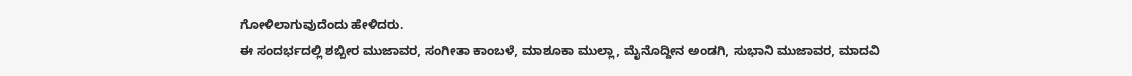ಗೋಳಿಲಾಗುವುದೆಂದು ಹೇಳಿದರು.
ಈ ಸಂದರ್ಭದಲ್ಲಿ ಶಬ್ಬೀರ ಮುಜಾವರ, ಸಂಗೀತಾ ಕಾಂಬಳೆ, ಮಾಶೂಕಾ ಮುಲ್ಲಾ, ಮೈನೊದ್ದೀನ ಅಂಡಗಿ, ಸುಭಾನಿ ಮುಜಾವರ, ಮಾದವಿ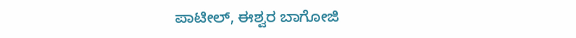ಪಾಟೀಲ್, ಈಶ್ವರ ಬಾಗೋಜಿ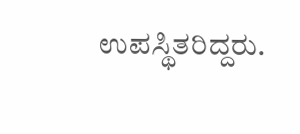ಉಪಸ್ಥಿತರಿದ್ದರು.